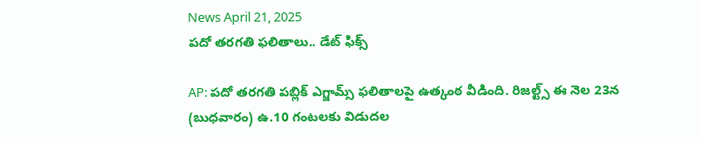News April 21, 2025
పదో తరగతి ఫలితాలు.. డేట్ ఫిక్స్

AP: పదో తరగతి పబ్లిక్ ఎగ్జామ్స్ ఫలితాలపై ఉత్కంఠ వీడింది. రిజల్ట్స్ ఈ నెల 23న (బుధవారం) ఉ.10 గంటలకు విడుదల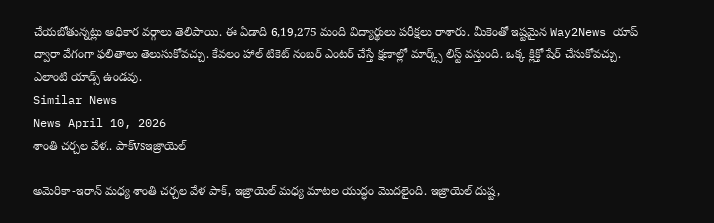చేయబోతున్నట్లు అధికార వర్గాలు తెలిపాయి. ఈ ఏడాది 6,19,275 మంది విద్యార్థులు పరీక్షలు రాశారు. మీకెంతో ఇష్టమైన Way2News యాప్ ద్వారా వేగంగా ఫలితాలు తెలుసుకోవచ్చు. కేవలం హాల్ టికెట్ నంబర్ ఎంటర్ చేస్తే క్షణాల్లో మార్క్స్ లిస్ట్ వస్తుంది. ఒక్క క్లిక్తో షేర్ చేసుకోవచ్చు. ఎలాంటి యాడ్స్ ఉండవు.
Similar News
News April 10, 2026
శాంతి చర్చల వేళ.. పాక్vsఇజ్రాయెల్

అమెరికా-ఇరాన్ మధ్య శాంతి చర్చల వేళ పాక్, ఇజ్రాయెల్ మధ్య మాటల యుద్ధం మొదలైంది. ఇజ్రాయెల్ దుష్ట,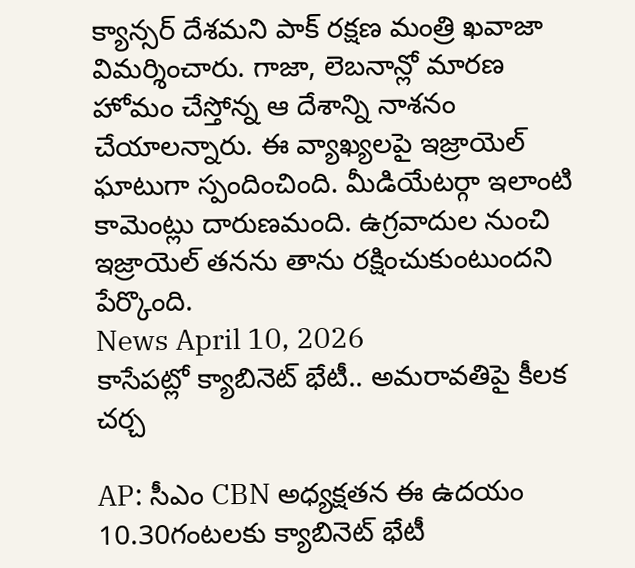క్యాన్సర్ దేశమని పాక్ రక్షణ మంత్రి ఖవాజా విమర్శించారు. గాజా, లెబనాన్లో మారణ హోమం చేస్తోన్న ఆ దేశాన్ని నాశనం చేయాలన్నారు. ఈ వ్యాఖ్యలపై ఇజ్రాయెల్ ఘాటుగా స్పందించింది. మీడియేటర్గా ఇలాంటి కామెంట్లు దారుణమంది. ఉగ్రవాదుల నుంచి ఇజ్రాయెల్ తనను తాను రక్షించుకుంటుందని పేర్కొంది.
News April 10, 2026
కాసేపట్లో క్యాబినెట్ భేటీ.. అమరావతిపై కీలక చర్చ

AP: సీఎం CBN అధ్యక్షతన ఈ ఉదయం 10.30గంటలకు క్యాబినెట్ భేటీ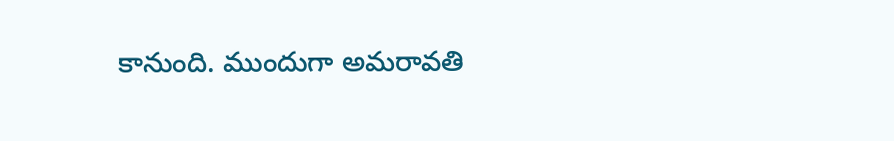కానుంది. ముందుగా అమరావతి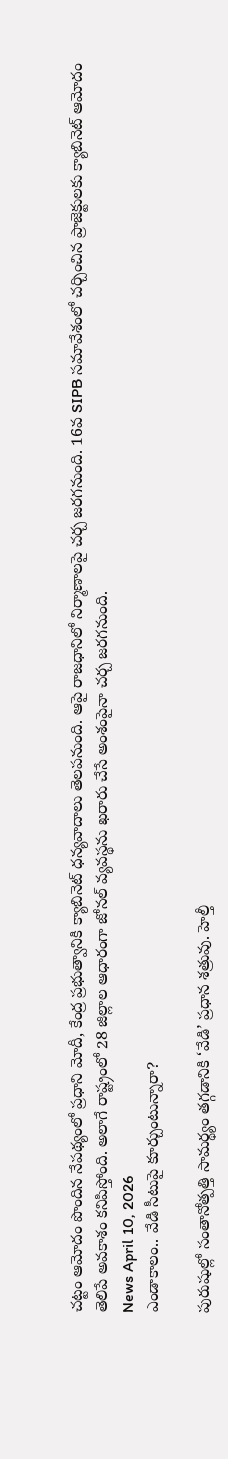చట్టం ఆమోదం పొందిన నేపథ్యంలో ప్రధాని మోదీ, కేంద్ర ప్రభుత్వానికి క్యాబినెట్ ధన్యవాదాలు తెలపనుంది. ఆపై రాజధానిలో నిర్మాణాలపై చర్చ జరగనుంది. 16వ SIPB సమావేశంలో చర్చించిన ప్రాజెక్టులకు క్యాబినెట్ ఆమోదం తెలిపే అవకాశం కనిపిస్తోంది. అలాగే రాష్ట్రంలో 28 జిల్లాల ఆధారంగా జోనల్ వ్యవస్థను ఖరారు చేసే అంశంపైనా చర్చ జరగనుంది.
News April 10, 2026
ఎండాకాలం.. వేడి సీటుపై కూర్చుంటున్నారా?

పురుషుల్లో సంతానోత్పత్తి సామర్థ్యం తగ్గడానికి ‘వేడి’ ప్రధాన శత్రువు. హెల్తీ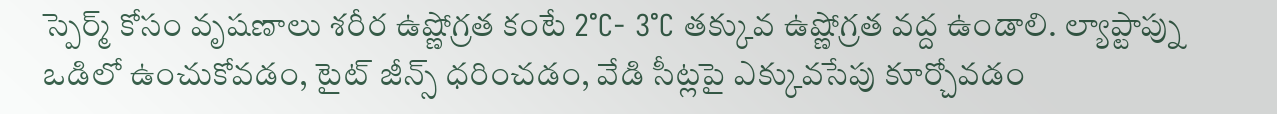స్పెర్మ్ కోసం వృషణాలు శరీర ఉష్ణోగ్రత కంటే 2°C- 3°C తక్కువ ఉష్ణోగ్రత వద్ద ఉండాలి. ల్యాప్టాప్ను ఒడిలో ఉంచుకోవడం, టైట్ జీన్స్ ధరించడం, వేడి సీట్లపై ఎక్కువసేపు కూర్చోవడం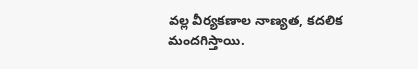వల్ల వీర్యకణాల నాణ్యత, కదలిక మందగిస్తాయి.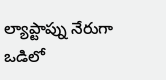ల్యాప్టాప్ను నేరుగా ఒడిలో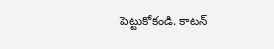పెట్టుకోకండి. కాటన్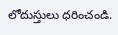లోదుస్తులు ధరించండి.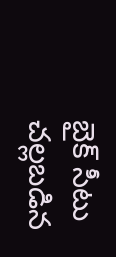బైక్ సీటు చల్లబడిన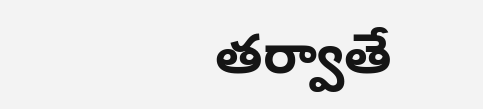తర్వాతే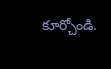కూర్చోండి.